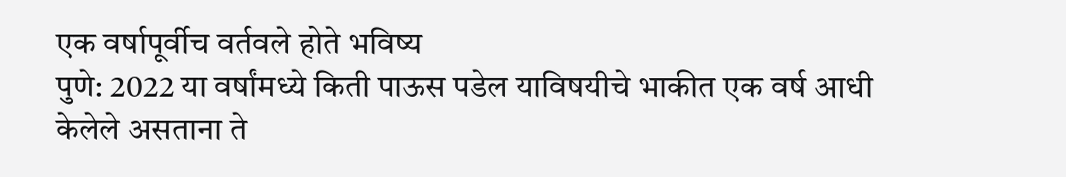एक वर्षापूर्वीच वर्तवले होते भविष्य
पुणे: 2022 या वर्षांमध्ये किती पाऊस पडेल याविषयीचे भाकीत एक वर्ष आधी केलेले असताना ते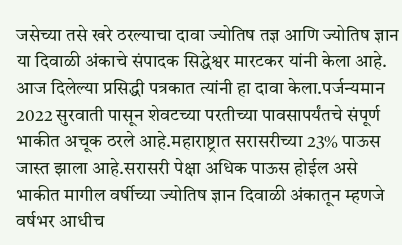जसेच्या तसे खरे ठरल्याचा दावा ज्योतिष तज्ञ आणि ज्योतिष ज्ञान या दिवाळी अंकाचे संपादक सिद्धेश्वर मारटकर यांनी केला आहे. आज दिलेल्या प्रसिद्धी पत्रकात त्यांनी हा दावा केला.पर्जन्यमान 2022 सुरवाती पासून शेवटच्या परतीच्या पावसापर्यंतचे संपूर्ण भाकीत अचूक ठरले आहे.महाराष्ट्रात सरासरीच्या 23% पाऊस जास्त झाला आहे.सरासरी पेक्षा अधिक पाऊस होईल असे भाकीत मागील वर्षीच्या ज्योतिष ज्ञान दिवाळी अंकातून म्हणजे वर्षभर आधीच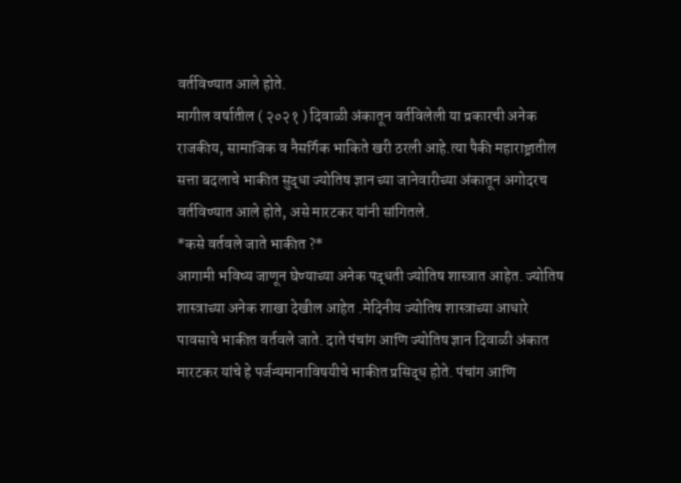वर्तविण्यात आले होते.
मागील वर्षातील ( २०२१ ) दिवाळी अंकातून वर्तविलेली या प्रकारची अनेक राजकीय, सामाजिक व नैसर्गिक भाकिते खरी ठरली आहे.त्या पैकी महाराष्ट्रातील सत्ता बदलाचे भाकीत सुद्धा ज्योतिष ज्ञान च्या जानेवारीच्या अंकातून अगोदरच वर्तविण्यात आले होते, असे मारटकर यांनी सांगितले.
*कसे वर्तवले जाते भाकीत ?*
आगामी भविष्य जाणून घेण्याच्या अनेक पद्धती ज्योतिष शास्त्रात आहेत. ज्योतिष शास्त्राच्या अनेक शाखा देखील आहेत .मेदिनीय ज्योतिष शास्त्राच्या आधारे पावसाचे भाकीत वर्तवले जाते. दाते पंचांग आणि ज्योतिष ज्ञान दिवाळी अंकात मारटकर यांचे हे पर्जन्यमानाविषयीचे भाकीत प्रसिद्ध होते. पंचांग आणि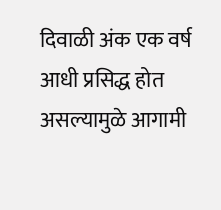दिवाळी अंक एक वर्ष आधी प्रसिद्ध होत असल्यामुळे आगामी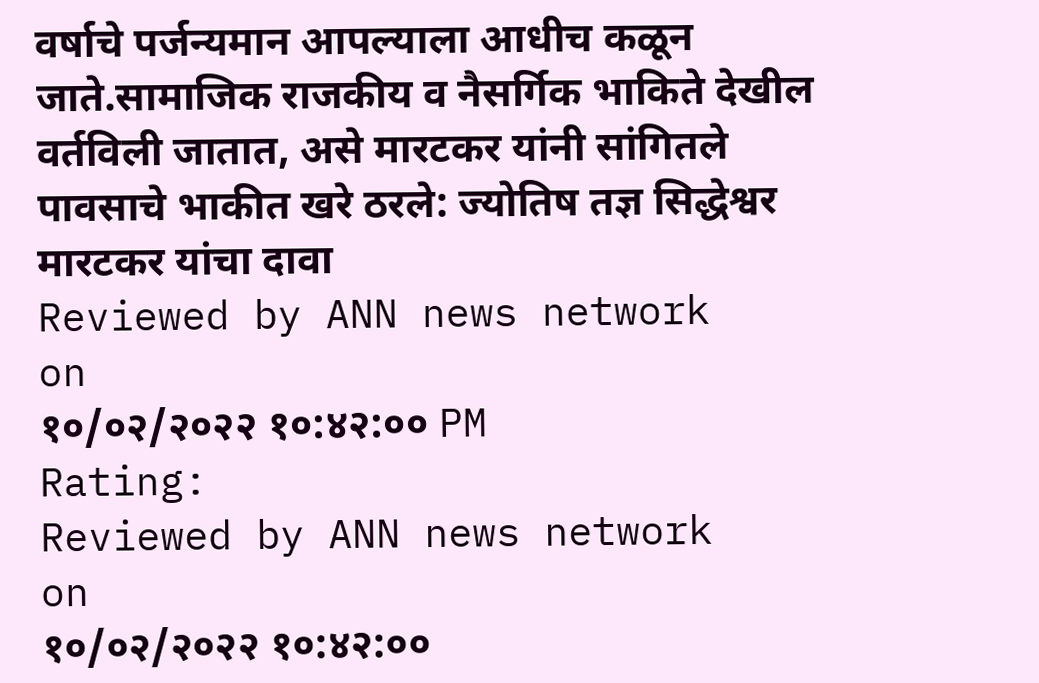वर्षाचे पर्जन्यमान आपल्याला आधीच कळून जाते.सामाजिक राजकीय व नैसर्गिक भाकिते देखील वर्तविली जातात, असे मारटकर यांनी सांगितले
पावसाचे भाकीत खरे ठरले: ज्योतिष तज्ञ सिद्धेश्वर मारटकर यांचा दावा
Reviewed by ANN news network
on
१०/०२/२०२२ १०:४२:०० PM
Rating:
Reviewed by ANN news network
on
१०/०२/२०२२ १०:४२:००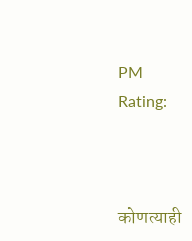PM
Rating:



कोणत्याही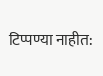टिप्पण्या नाहीत: